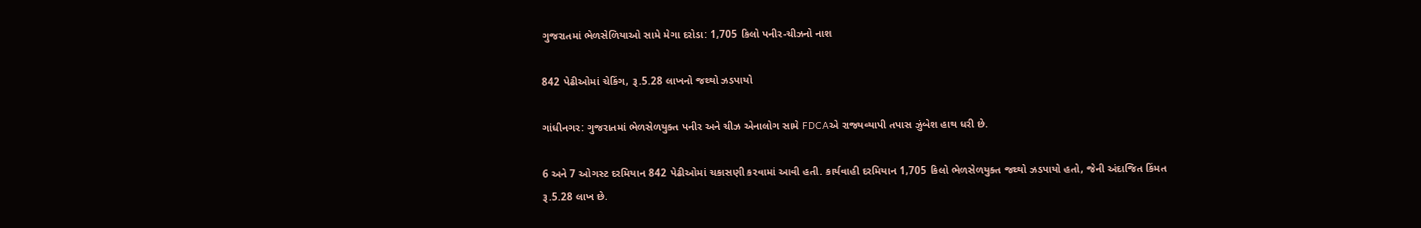ગુજરાતમાં ભેળસેળિયાઓ સામે મેગા દરોડા: 1,705 કિલો પનીર-ચીઝનો નાશ

842 પેઢીઓમાં ચેકિંગ, રૂ.5.28 લાખનો જથ્થો ઝડપાયો

ગાંધીનગર: ગુજરાતમાં ભેળસેળયુક્ત પનીર અને ચીઝ એનાલોગ સામે FDCAએ રાજ્યવ્યાપી તપાસ ઝુંબેશ હાથ ધરી છે.

6 અને 7 ઓગસ્ટ દરમિયાન 842 પેઢીઓમાં ચકાસણી કરવામાં આવી હતી. કાર્યવાહી દરમિયાન 1,705 કિલો ભેળસેળયુક્ત જથ્થો ઝડપાયો હતો, જેની અંદાજિત કિંમત રૂ.5.28 લાખ છે.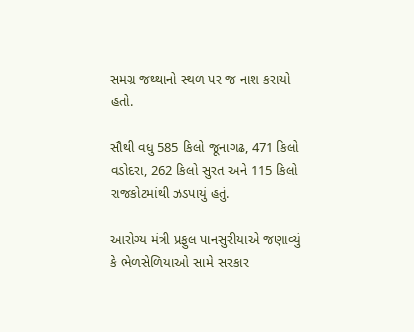સમગ્ર જથ્થાનો સ્થળ પર જ નાશ કરાયો હતો.

સૌથી વધુ 585 કિલો જૂનાગઢ, 471 કિલો વડોદરા, 262 કિલો સુરત અને 115 કિલો રાજકોટમાંથી ઝડપાયું હતું.

આરોગ્ય મંત્રી પ્રફુલ પાનસુરીયાએ જણાવ્યું કે ભેળસેળિયાઓ સામે સરકાર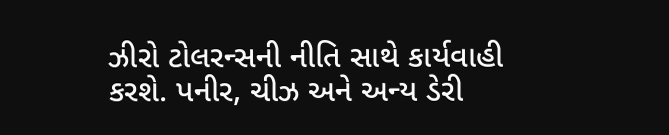ઝીરો ટોલરન્સની નીતિ સાથે કાર્યવાહી કરશે. પનીર, ચીઝ અને અન્ય ડેરી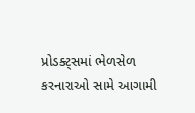પ્રોડક્ટ્સમાં ભેળસેળ કરનારાઓ સામે આગામી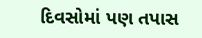દિવસોમાં પણ તપાસ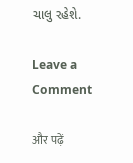ચાલુ રહેશે.

Leave a Comment

और पढ़ें